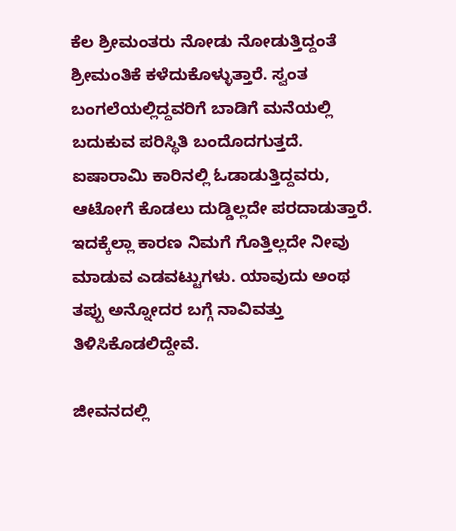ಕೆಲ ಶ್ರೀಮಂತರು ನೋಡು ನೋಡುತ್ತಿದ್ದಂತೆ ಶ್ರೀಮಂತಿಕೆ ಕಳೆದುಕೊಳ್ಳುತ್ತಾರೆ. ಸ್ವಂತ ಬಂಗಲೆಯಲ್ಲಿದ್ದವರಿಗೆ ಬಾಡಿಗೆ ಮನೆಯಲ್ಲಿ ಬದುಕುವ ಪರಿಸ್ಥಿತಿ ಬಂದೊದಗುತ್ತದೆ. ಐಷಾರಾಮಿ ಕಾರಿನಲ್ಲಿ ಓಡಾಡುತ್ತಿದ್ದವರು, ಆಟೋಗೆ ಕೊಡಲು ದುಡ್ಡಿಲ್ಲದೇ ಪರದಾಡುತ್ತಾರೆ. ಇದಕ್ಕೆಲ್ಲಾ ಕಾರಣ ನಿಮಗೆ ಗೊತ್ತಿಲ್ಲದೇ ನೀವು ಮಾಡುವ ಎಡವಟ್ಟುಗಳು. ಯಾವುದು ಅಂಥ ತಪ್ಪು ಅನ್ನೋದರ ಬಗ್ಗೆ ನಾವಿವತ್ತು ತಿಳಿಸಿಕೊಡಲಿದ್ದೇವೆ.

ಜೀವನದಲ್ಲಿ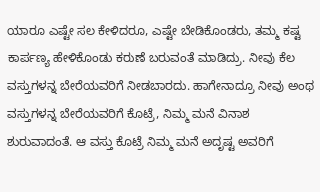ಯಾರೂ ಎಷ್ಟೇ ಸಲ ಕೇಳಿದರೂ, ಎಷ್ಟೇ ಬೇಡಿಕೊಂಡರು, ತಮ್ಮ ಕಷ್ಟ ಕಾರ್ಪಣ್ಯ ಹೇಳಿಕೊಂಡು ಕರುಣೆ ಬರುವಂತೆ ಮಾಡಿದ್ರು. ನೀವು ಕೆಲ ವಸ್ತುಗಳನ್ನ ಬೇರೆಯವರಿಗೆ ನೀಡಬಾರದು. ಹಾಗೇನಾದ್ರೂ ನೀವು ಅಂಥ ವಸ್ತುಗಳನ್ನ ಬೇರೆಯವರಿಗೆ ಕೊಟ್ರೆ, ನಿಮ್ಮ ಮನೆ ವಿನಾಶ ಶುರುವಾದಂತೆ. ಆ ವಸ್ತು ಕೊಟ್ರೆ ನಿಮ್ಮ ಮನೆ ಅದೃಷ್ಟ ಅವರಿಗೆ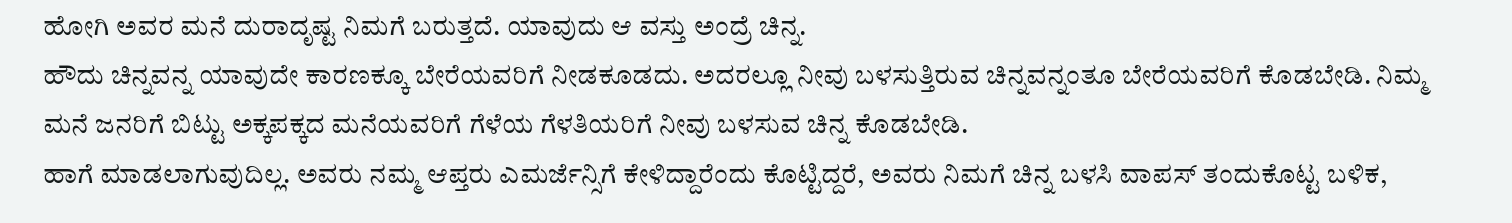ಹೋಗಿ ಅವರ ಮನೆ ದುರಾದೃಷ್ಟ ನಿಮಗೆ ಬರುತ್ತದೆ. ಯಾವುದು ಆ ವಸ್ತು ಅಂದ್ರೆ ಚಿನ್ನ.
ಹೌದು ಚಿನ್ನವನ್ನ ಯಾವುದೇ ಕಾರಣಕ್ಕೂ ಬೇರೆಯವರಿಗೆ ನೀಡಕೂಡದು. ಅದರಲ್ಲೂ ನೀವು ಬಳಸುತ್ತಿರುವ ಚಿನ್ನವನ್ನಂತೂ ಬೇರೆಯವರಿಗೆ ಕೊಡಬೇಡಿ. ನಿಮ್ಮ ಮನೆ ಜನರಿಗೆ ಬಿಟ್ಟು ಅಕ್ಕಪಕ್ಕದ ಮನೆಯವರಿಗೆ ಗೆಳೆಯ ಗೆಳತಿಯರಿಗೆ ನೀವು ಬಳಸುವ ಚಿನ್ನ ಕೊಡಬೇಡಿ.
ಹಾಗೆ ಮಾಡಲಾಗುವುದಿಲ್ಲ. ಅವರು ನಮ್ಮ ಆಪ್ತರು ಎಮರ್ಜೆನ್ಸಿಗೆ ಕೇಳಿದ್ದಾರೆಂದು ಕೊಟ್ಟಿದ್ದರೆ, ಅವರು ನಿಮಗೆ ಚಿನ್ನ ಬಳಸಿ ವಾಪಸ್ ತಂದುಕೊಟ್ಟ ಬಳಿಕ,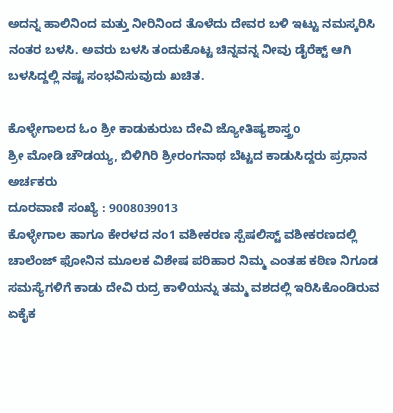ಅದನ್ನ ಹಾಲಿನಿಂದ ಮತ್ತು ನೀರಿನಿಂದ ತೊಳೆದು ದೇವರ ಬಳಿ ಇಟ್ಟು ನಮಸ್ಕರಿಸಿ ನಂತರ ಬಳಸಿ. ಅವರು ಬಳಸಿ ತಂದುಕೊಟ್ಟ ಚಿನ್ನವನ್ನ ನೀವು ಡೈರೆಕ್ಟ್ ಆಗಿ ಬಳಸಿದ್ದಲ್ಲಿ ನಷ್ಟ ಸಂಭವಿಸುವುದು ಖಚಿತ.

ಕೊಳ್ಳೇಗಾಲದ ಓಂ ಶ್ರೀ ಕಾಡುಕುರುಬ ದೇವಿ ಜ್ಯೋತಿಷ್ಯಶಾಸ್ತ್ರo
ಶ್ರೀ ಮೋಡಿ ಚೌಡಯ್ಯ, ಬಿಳಿಗಿರಿ ಶ್ರೀರಂಗನಾಥ ಬೆಟ್ಟದ ಕಾಡುಸಿದ್ದರು ಪ್ರಧಾನ ಅರ್ಚಕರು
ದೂರವಾಣಿ ಸಂಖ್ಯೆ : 9008039013
ಕೊಳ್ಳೇಗಾಲ ಹಾಗೂ ಕೇರಳದ ನಂ1 ವಶೀಕರಣ ಸ್ಪೆಷಲಿಸ್ಟ್ ವಶೀಕರಣದಲ್ಲಿ ಚಾಲೆಂಜ್ ಫೋನಿನ ಮೂಲಕ ವಿಶೇಷ ಪರಿಹಾರ ನಿಮ್ಮ ಎಂತಹ ಕಠಿಣ ನಿಗೂಡ ಸಮಸ್ಯೆಗಳಿಗೆ ಕಾಡು ದೇವಿ ರುದ್ರ ಕಾಳಿಯನ್ನು ತಮ್ಮ ವಶದಲ್ಲಿ ಇರಿಸಿಕೊಂಡಿರುವ ಏಕೈಕ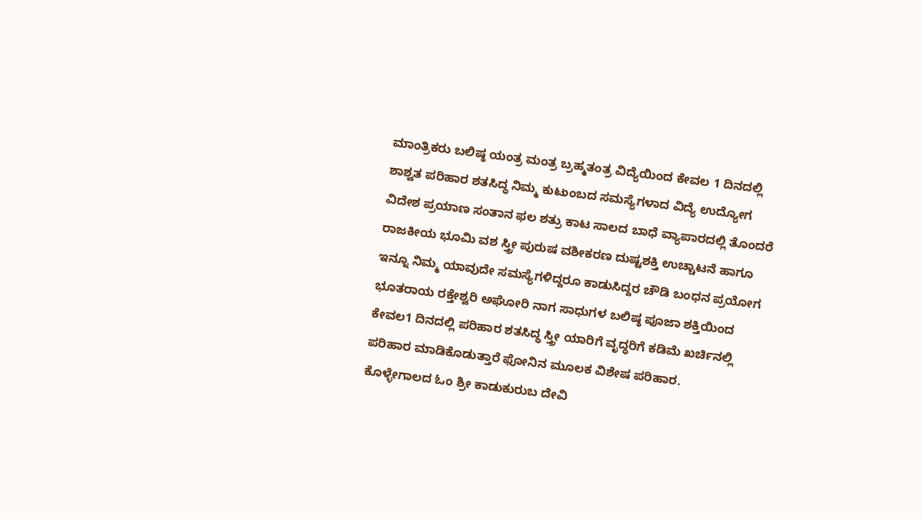ಮಾಂತ್ರಿಕರು ಬಲಿಷ್ಠ ಯಂತ್ರ ಮಂತ್ರ ಬ್ರಹ್ಮತಂತ್ರ ವಿದ್ಯೆಯಿಂದ ಕೇವಲ 1 ದಿನದಲ್ಲಿ ಶಾಶ್ವತ ಪರಿಹಾರ ಶತಸಿದ್ಧ ನಿಮ್ಮ ಕುಟುಂಬದ ಸಮಸ್ಯೆಗಳಾದ ವಿದ್ಯೆ ಉದ್ಯೋಗ ವಿದೇಶ ಪ್ರಯಾಣ ಸಂತಾನ ಫಲ ಶತ್ರು ಕಾಟ ಸಾಲದ ಬಾಧೆ ವ್ಯಾಪಾರದಲ್ಲಿ ತೊಂದರೆ ರಾಜಕೀಯ ಭೂಮಿ ವಶ ಸ್ತ್ರೀ ಪುರುಷ ವಶೀಕರಣ ದುಷ್ಟಶಕ್ತಿ ಉಚ್ಚಾಟನೆ ಹಾಗೂ ಇನ್ನೂ ನಿಮ್ಮ ಯಾವುದೇ ಸಮಸ್ಯೆಗಳಿದ್ದರೂ ಕಾಡುಸಿದ್ದರ ಚೌಡಿ ಬಂಧನ ಪ್ರಯೋಗ ಭೂತರಾಯ ರಕ್ತೇಶ್ವರಿ ಅಘೋರಿ ನಾಗ ಸಾಧುಗಳ ಬಲಿಷ್ಠ ಪೂಜಾ ಶಕ್ತಿಯಿಂದ ಕೇವಲ1 ದಿನದಲ್ಲಿ ಪರಿಹಾರ ಶತಸಿದ್ಧ ಸ್ತ್ರೀ ಯಾರಿಗೆ ವೃದ್ಧರಿಗೆ ಕಡಿಮೆ ಖರ್ಚಿನಲ್ಲಿ ಪರಿಹಾರ ಮಾಡಿಕೊಡುತ್ತಾರೆ ಫೋನಿನ ಮೂಲಕ ವಿಶೇಷ ಪರಿಹಾರ.
ಕೊಳ್ಳೇಗಾಲದ ಓಂ ಶ್ರೀ ಕಾಡುಕುರುಬ ದೇವಿ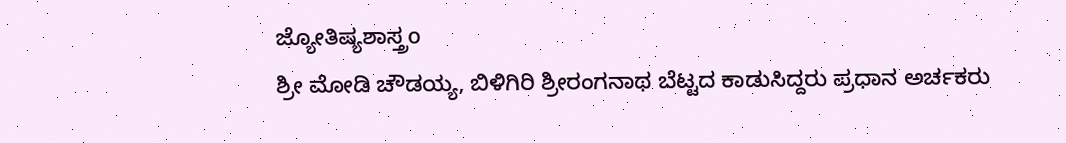ಜ್ಯೋತಿಷ್ಯಶಾಸ್ತ್ರo
ಶ್ರೀ ಮೋಡಿ ಚೌಡಯ್ಯ, ಬಿಳಿಗಿರಿ ಶ್ರೀರಂಗನಾಥ ಬೆಟ್ಟದ ಕಾಡುಸಿದ್ದರು ಪ್ರಧಾನ ಅರ್ಚಕರು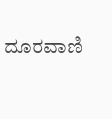ದೂರವಾಣಿ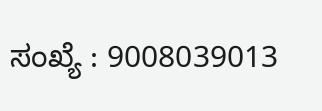ಸಂಖ್ಯೆ : 9008039013